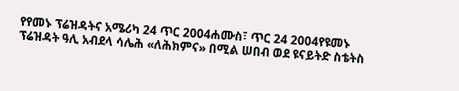የየመኑ ፕሬዝዳትና አሜሪካ 24 ጥር 2004ሐሙስ፣ ጥር 24 2004የዩመኑ ፕሬዝዳት ዓሊ አብደላ ሳሌሕ «ለሕክምና» በሚል ሠበብ ወደ ዩናይትድ ስቴትስ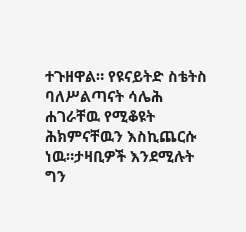ተጉዘዋል። የዩናይትድ ስቴትስ ባለሥልጣናት ሳሌሕ ሐገራቸዉ የሚቆዩት ሕክምናቸዉን እስኪጨርሱ ነዉ።ታዛቢዎች እንደሚሉት ግን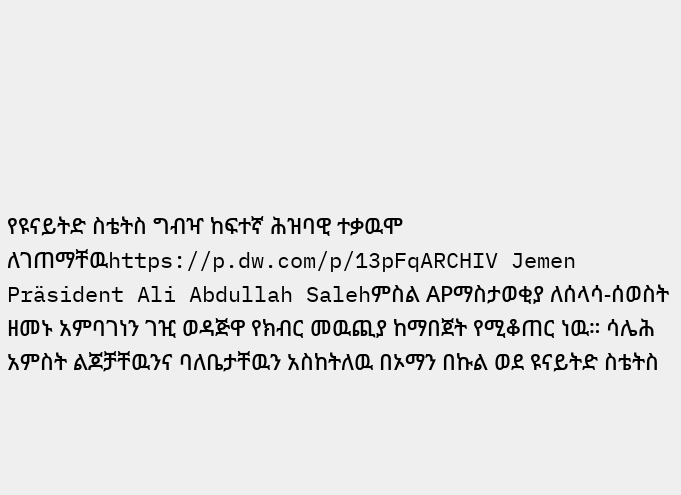የዩናይትድ ስቴትስ ግብዣ ከፍተኛ ሕዝባዊ ተቃዉሞ ለገጠማቸዉhttps://p.dw.com/p/13pFqARCHIV Jemen Präsident Ali Abdullah Salehምስል APማስታወቂያ ለሰላሳ-ሰወስት ዘመኑ አምባገነን ገዢ ወዳጅዋ የክብር መዉጪያ ከማበጀት የሚቆጠር ነዉ። ሳሌሕ አምስት ልጆቻቸዉንና ባለቤታቸዉን አስከትለዉ በኦማን በኩል ወደ ዩናይትድ ስቴትስ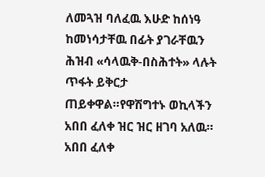ለመጓዝ ባለፈዉ እሁድ ከሰነዓ ከመነሳታቸዉ በፊት ያገራቸዉን ሕዝብ «ሳላዉቅ-በስሕተት» ላሉት ጥፋት ይቅርታ ጠይቀዋል።የዋሽግተኑ ወኪላችን አበበ ፈለቀ ዝር ዝር ዘገባ አለዉ። አበበ ፈለቀ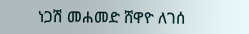ነጋሽ መሐመድ ሸዋዮ ለገሰ